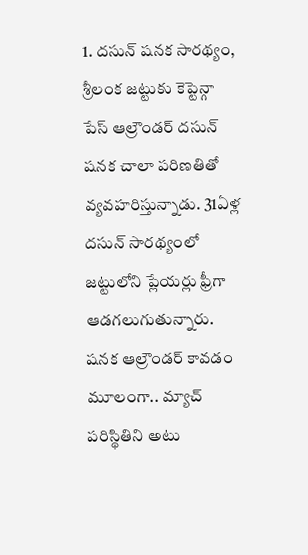1. దసున్ షనక సారథ్యం,
శ్రీలంక జట్టుకు కెప్టెన్గా పేస్ ఆల్రౌండర్ దసున్ షనక చాలా పరిణతితో వ్యవహరిస్తున్నాడు. 31ఏళ్ల దసున్ సారథ్యంలో జట్టులోని ప్లేయర్లు ఫ్రీగా ఆడగలుగుతున్నారు. షనక ఆల్రౌండర్ కావడం మూలంగా.. మ్యాచ్ పరిస్థితిని అటు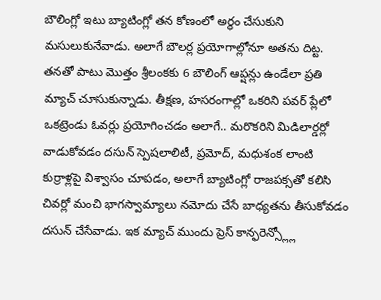బౌలింగ్లో ఇటు బ్యాటింగ్లో తన కోణంలో అర్థం చేసుకుని మసులుకునేవాడు. అలాగే బౌలర్ల ప్రయోగాల్లోనూ అతను దిట్ట. తనతో పాటు మొత్తం శ్రీలంకకు 6 బౌలింగ్ ఆప్షన్లు ఉండేలా ప్రతి మ్యాచ్ చూసుకున్నాడు. తీక్షణ, హసరంగాల్లో ఒకరిని పవర్ ప్లేలో ఒకట్రెండు ఓవర్లు ప్రయోగించడం అలాగే.. మరొకరిని మిడిలార్డర్లో వాడుకోవడం దసున్ స్పెషలాలిటీ, ప్రమోద్, మధుశంక లాంటి కుర్రాళ్లపై విశ్వాసం చూపడం, అలాగే బ్యాటింగ్లో రాజపక్సతో కలిసి చివర్లో మంచి భాగస్వామ్యాలు నమోదు చేసే బాధ్యతను తీసుకోవడం దసున్ చేసేవాడు. ఇక మ్యాచ్ ముందు ప్రెస్ కాన్ఫరెన్స్ల్లో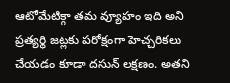ఆటోమేటిక్గా తమ వ్యూహం ఇది అని ప్రత్యర్థి జట్లకు పరోక్షంగా హెచ్చరికలు చేయడం కూడా దసున్ లక్షణం. అతని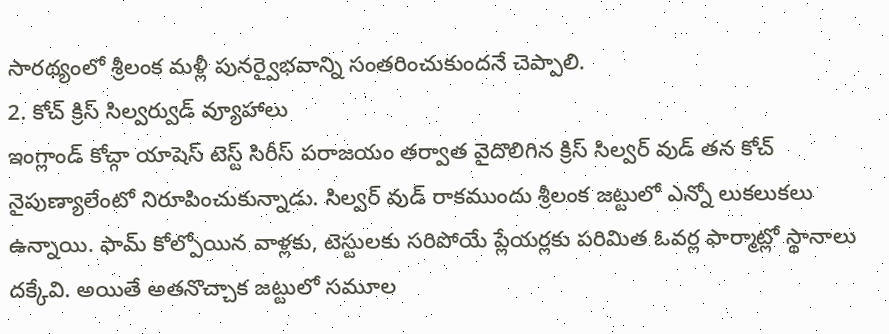సారథ్యంలో శ్రీలంక మళ్లీ పునర్వైభవాన్ని సంతరించుకుందనే చెప్పాలి.
2. కోచ్ క్రిస్ సిల్వర్వుడ్ వ్యూహాలు
ఇంగ్లాండ్ కోచ్గా యాషెస్ టెస్ట్ సిరీస్ పరాజయం తర్వాత వైదొలిగిన క్రిస్ సిల్వర్ వుడ్ తన కోచ్ నైపుణ్యాలేంటో నిరూపించుకున్నాడు. సిల్వర్ వుడ్ రాకముందు శ్రీలంక జట్టులో ఎన్నో లుకలుకలు ఉన్నాయి. ఫామ్ కోల్పోయిన వాళ్లకు, టెస్టులకు సరిపోయే ప్లేయర్లకు పరిమిత ఓవర్ల ఫార్మాట్లో స్థానాలు దక్కేవి. అయితే అతనొచ్చాక జట్టులో సమూల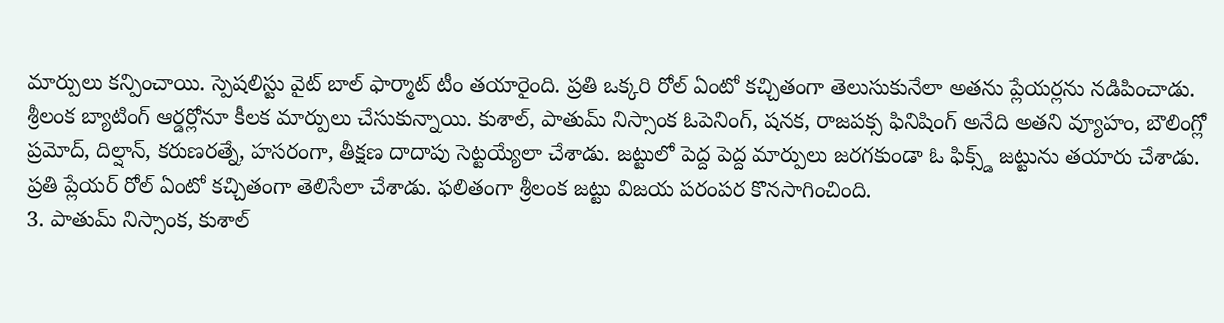మార్పులు కన్పించాయి. స్పెషలిస్టు వైట్ బాల్ ఫార్మాట్ టీం తయారైంది. ప్రతి ఒక్కరి రోల్ ఏంటో కచ్చితంగా తెలుసుకునేలా అతను ప్లేయర్లను నడిపించాడు. శ్రీలంక బ్యాటింగ్ ఆర్డర్లోనూ కీలక మార్పులు చేసుకున్నాయి. కుశాల్, పాతుమ్ నిస్సాంక ఓపెనింగ్, షనక, రాజపక్స ఫినిషింగ్ అనేది అతని వ్యూహం, బౌలింగ్లో ప్రమోద్, దిల్షాన్, కరుణరత్నే, హసరంగా, తీక్షణ దాదాపు సెట్టయ్యేలా చేశాడు. జట్టులో పెద్ద పెద్ద మార్పులు జరగకుండా ఓ ఫిక్స్డ్ జట్టును తయారు చేశాడు. ప్రతి ప్లేయర్ రోల్ ఏంటో కచ్చితంగా తెలిసేలా చేశాడు. ఫలితంగా శ్రీలంక జట్టు విజయ పరంపర కొనసాగించింది.
3. పాతుమ్ నిస్సాంక, కుశాల్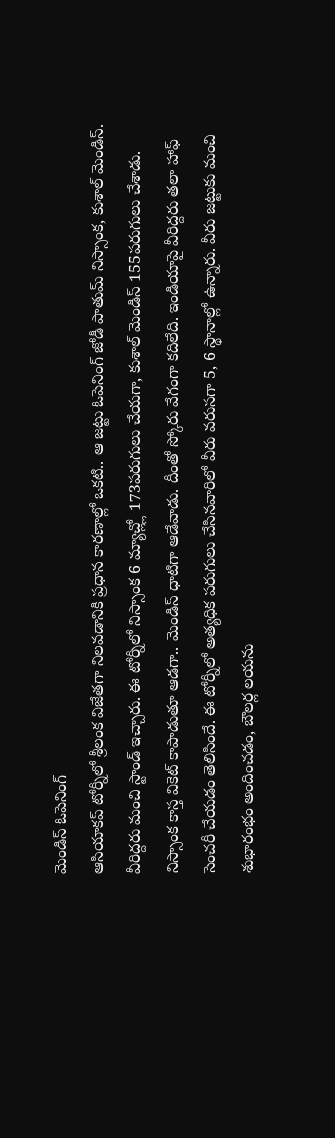మెండిస్ ఓపెనింగ్
ఆసియాకప్ టోర్నీలో శ్రీలంక విజేతగా నిలవడానికి ప్రధాన కారణాల్లో ఒకటి.. ఆ జట్టు ఓపెనింగ్ జోడీ పాతుమ్ నిస్సాంక, కుశాల్ మెండిస్. వీరిద్దరు మంచి స్టాండ్ ఇచ్చారు. ఈ టోర్నీలో నిస్సాంక 6 మ్యాచ్ల్లో 173పరుగులు చేయగా, కుశాల్ మెండిస్ 155పరుగులు చేశాడు. నిస్సాంక కాస్త వికెట్ కాపాడుతూ ఆడగా.. మెండిస్ ధాటిగా ఆడేవాడు. దీంతో స్కోరు వేగంగా కదిలేది. ఇండియాపై వీరిద్దరు తలా హాఫ్ సెంచరీ చేయడం తెలిసిందే. ఈ టోర్నీలో అత్యధిక పరుగులు చేసినవారిలో వీరు వరుసగా 5, 6 స్థానాల్లో ఉన్నారు. వీరు జట్టుకు మంచి శుభారంభం అందించడం, బౌలర్ల లయను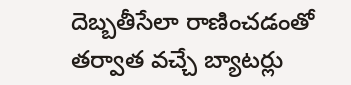దెబ్బతీసేలా రాణించడంతో తర్వాత వచ్చే బ్యాటర్లు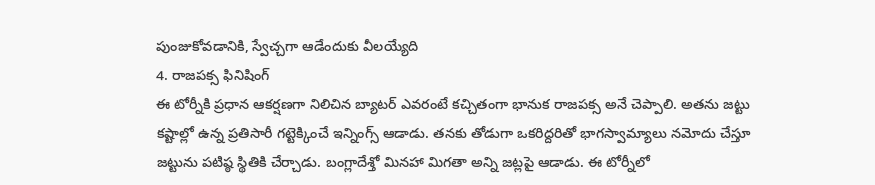పుంజుకోవడానికి, స్వేచ్చగా ఆడేందుకు వీలయ్యేది
4. రాజపక్స ఫినిషింగ్
ఈ టోర్నీకి ప్రధాన ఆకర్షణగా నిలిచిన బ్యాటర్ ఎవరంటే కచ్చితంగా భానుక రాజపక్స అనే చెప్పాలి. అతను జట్టు కష్టాల్లో ఉన్న ప్రతిసారీ గట్టెక్కించే ఇన్నింగ్స్ ఆడాడు. తనకు తోడుగా ఒకరిద్దరితో భాగస్వామ్యాలు నమోదు చేస్తూ జట్టును పటిష్ఠ స్థితికి చేర్చాడు. బంగ్లాదేశ్తో మినహా మిగతా అన్ని జట్లపై ఆడాడు. ఈ టోర్నీలో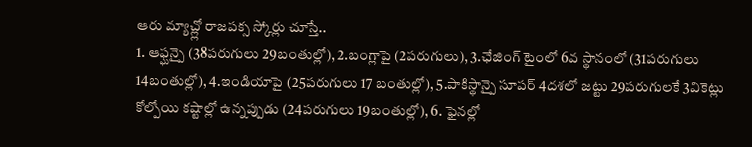ఆరు మ్యాచ్ల్లో రాజపక్స స్కోర్లు చూస్తే..
1. ఆఫ్ఘన్పై (38పరుగులు 29బంతుల్లో), 2.బంగ్లాపై (2పరుగులు), 3.ఛేజింగ్ టైంలో 6వ స్థానంలో (31పరుగులు 14బంతుల్లో), 4.ఇండియాపై (25పరుగులు 17 బంతుల్లో), 5.పాకిస్థాన్పై సూపర్ 4దశలో జట్టు 29పరుగులకే 3వికెట్లు కోల్పోయి కష్టాల్లో ఉన్నప్పుడు (24పరుగులు 19బంతుల్లో), 6. ఫైనల్లో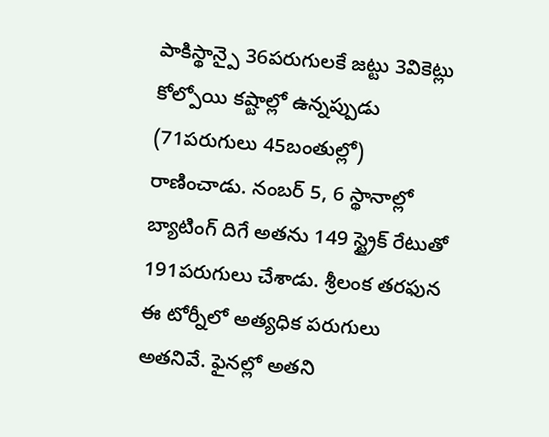పాకిస్థాన్పై 36పరుగులకే జట్టు 3వికెట్లు కోల్పోయి కష్టాల్లో ఉన్నప్పుడు (71పరుగులు 45బంతుల్లో) రాణించాడు. నంబర్ 5, 6 స్థానాల్లో బ్యాటింగ్ దిగే అతను 149 స్ట్రైక్ రేటుతో 191పరుగులు చేశాడు. శ్రీలంక తరఫున ఈ టోర్నీలో అత్యధిక పరుగులు అతనివే. ఫైనల్లో అతని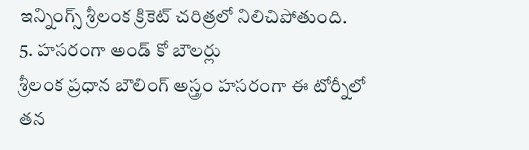ఇన్నింగ్స్ శ్రీలంక క్రికెట్ చరిత్రలో నిలిచిపోతుంది.
5. హసరంగా అండ్ కో బౌలర్లు
శ్రీలంక ప్రధాన బౌలింగ్ అస్త్రం హసరంగా ఈ టోర్నీలో తన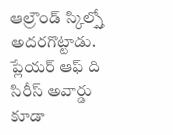ఆల్రౌండ్ స్కిల్స్తో అదరగొట్టాడు. ప్లేయర్ ఆఫ్ ది సిరీస్ అవార్డు కూడా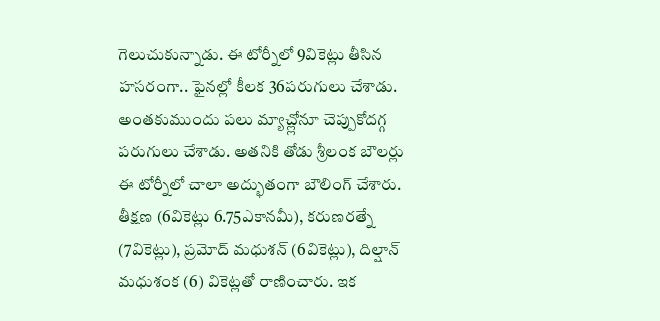గెలుచుకున్నాడు. ఈ టోర్నీలో 9వికెట్లు తీసిన హసరంగా.. ఫైనల్లో కీలక 36పరుగులు చేశాడు. అంతకుముందు పలు మ్యాచ్ల్లోనూ చెప్పుకోదగ్గ పరుగులు చేశాడు. అతనికి తోడు శ్రీలంక బౌలర్లు ఈ టోర్నీలో చాలా అద్భుతంగా బౌలింగ్ చేశారు. తీక్షణ (6వికెట్లు 6.75ఎకానమీ), కరుణరత్నే (7వికెట్లు), ప్రమోద్ మధుశన్ (6వికెట్లు), దిల్షాన్ మధుశంక (6) వికెట్లతో రాణించారు. ఇక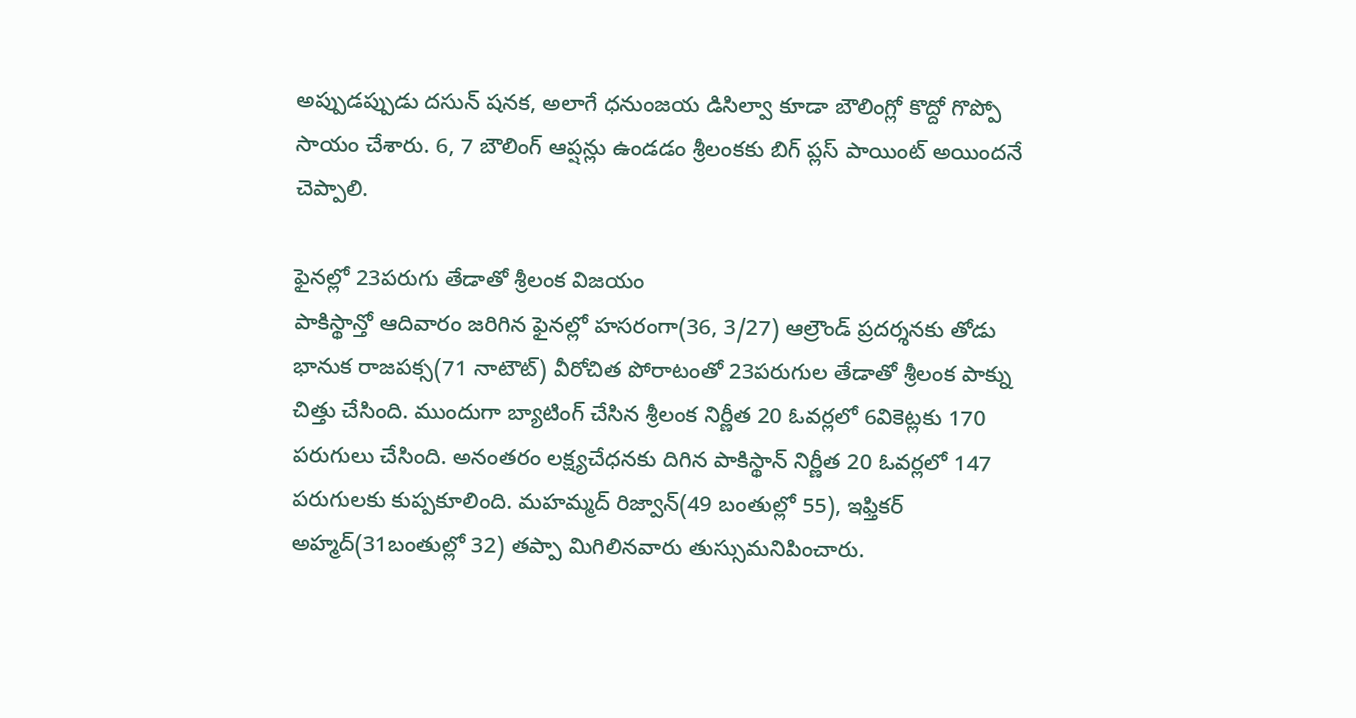అప్పుడప్పుడు దసున్ షనక, అలాగే ధనుంజయ డిసిల్వా కూడా బౌలింగ్లో కొద్దో గొప్పో సాయం చేశారు. 6, 7 బౌలింగ్ ఆప్షన్లు ఉండడం శ్రీలంకకు బిగ్ ప్లస్ పాయింట్ అయిందనే చెప్పాలి.

ఫైనల్లో 23పరుగు తేడాతో శ్రీలంక విజయం
పాకిస్థాన్తో ఆదివారం జరిగిన ఫైనల్లో హసరంగా(36, 3/27) ఆల్రౌండ్ ప్రదర్శనకు తోడు భానుక రాజపక్స(71 నాటౌట్) వీరోచిత పోరాటంతో 23పరుగుల తేడాతో శ్రీలంక పాక్ను చిత్తు చేసింది. ముందుగా బ్యాటింగ్ చేసిన శ్రీలంక నిర్ణీత 20 ఓవర్లలో 6వికెట్లకు 170 పరుగులు చేసింది. అనంతరం లక్ష్యచేధనకు దిగిన పాకిస్థాన్ నిర్ణీత 20 ఓవర్లలో 147 పరుగులకు కుప్పకూలింది. మహమ్మద్ రిజ్వాన్(49 బంతుల్లో 55), ఇఫ్తికర్ అహ్మద్(31బంతుల్లో 32) తప్పా మిగిలినవారు తుస్సుమనిపించారు.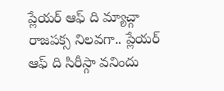ప్లేయర్ ఆఫ్ ది మ్యాచ్గా రాజపక్స నిలవగా.. ప్లేయర్ ఆఫ్ ది సిరీస్గా వనిందు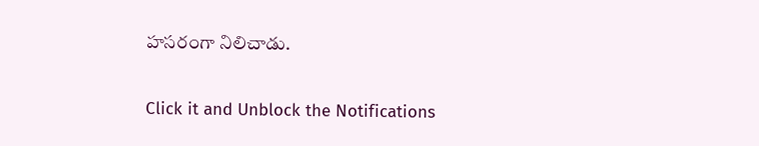హసరంగా నిలిచాడు.


Click it and Unblock the Notifications